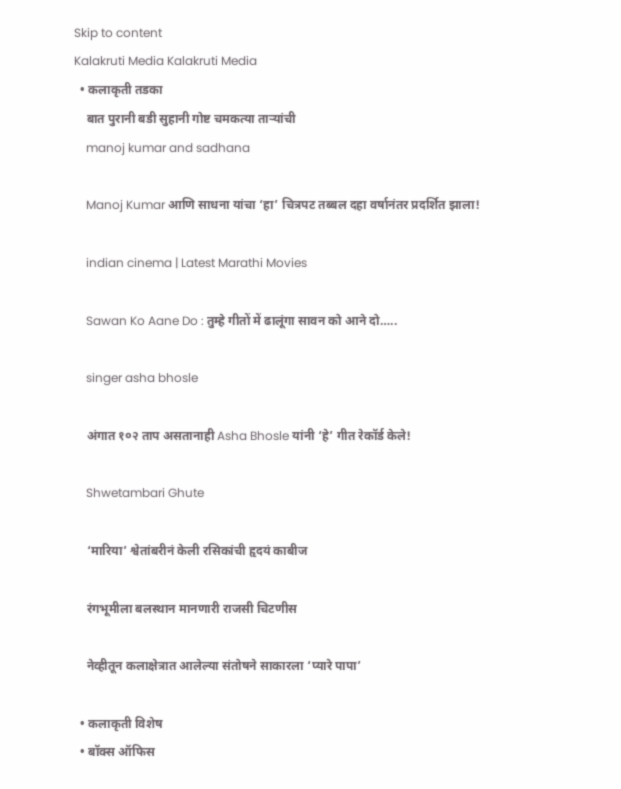Skip to content
Kalakruti Media Kalakruti Media
  • कलाकृती तडका
    बात पुरानी बडी सुहानी गोष्ट चमकत्या ताऱ्यांची
    manoj kumar and sadhana

    Manoj Kumar आणि साधना यांचा ‘हा’ चित्रपट तब्बल दहा वर्षानंतर प्रदर्शित झाला!

    indian cinema | Latest Marathi Movies

    Sawan Ko Aane Do : तुम्हे गीतों में ढालूंगा सावन को आने दो…..

    singer asha bhosle

    अंगात १०२ ताप असतानाही Asha Bhosle यांनी ‘हे’ गीत रेकॉर्ड केले!

    Shwetambari Ghute

    ‘मारिया’ श्वेतांबरीनं केली रसिकांची हृदयं काबीज

    रंगभूमीला बलस्थान मानणारी राजसी चिटणीस

    नेव्हीतून कलाक्षेत्रात आलेल्या संतोषने साकारला ‘प्यारे पापा’

  • कलाकृती विशेष
  • बॉक्स ऑफिस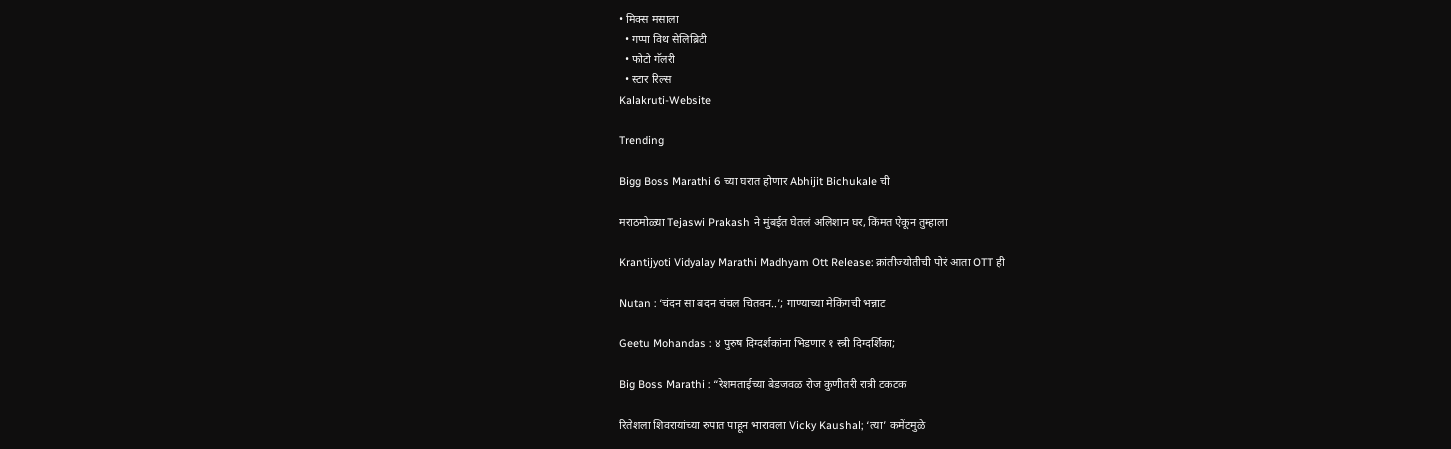• मिक्स मसाला
  • गप्पा विथ सेलिब्रिटी
  • फोटो गॅलरी
  • स्टार रिल्स
Kalakruti-Website

Trending

Bigg Boss Marathi 6 च्या घरात होणार Abhijit Bichukale ची

मराठमोळ्या Tejaswi Prakash ने मुंबईत घेतलं अलिशान घर, किंमत ऐकून तुम्हाला

Krantijyoti Vidyalay Marathi Madhyam Ott Release: क्रांतीज्योतीची पोरं आता OTT ही

Nutan : ‘चंदन सा बदन चंचल चितवन..’; गाण्याच्या मेकिंगची भन्नाट

Geetu Mohandas : ४ पुरुष दिग्दर्शकांना भिडणार १ स्त्री दिग्दर्शिका;

Big Boss Marathi : “रेशमताईच्या बेडजवळ रोज कुणीतरी रात्री टकटक

रितेशला शिवरायांच्या रुपात पाहून भारावला Vicky Kaushal; ‘त्या’ कमेंटमुळे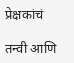प्रेक्षकांचं

तन्वी आणि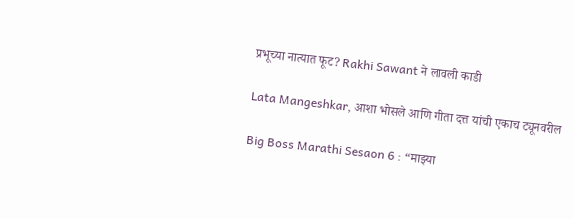प्रभूच्या नात्यात फूट? Rakhi Sawant ने लावली काडी

Lata Mangeshkar, आशा भोसले आणि गीता दत्त यांची एकाच ट्यूनवरील

Big Boss Marathi Sesaon 6 : “माझ्या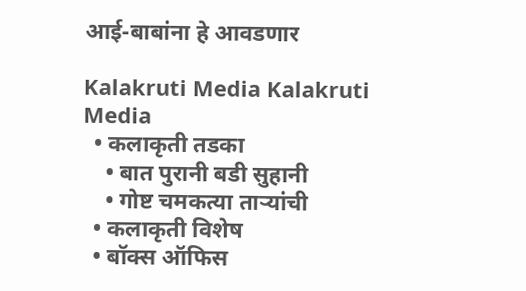आई-बाबांना हे आवडणार

Kalakruti Media Kalakruti Media
  • कलाकृती तडका
    • बात पुरानी बडी सुहानी
    • गोष्ट चमकत्या ताऱ्यांची
  • कलाकृती विशेष
  • बॉक्स ऑफिस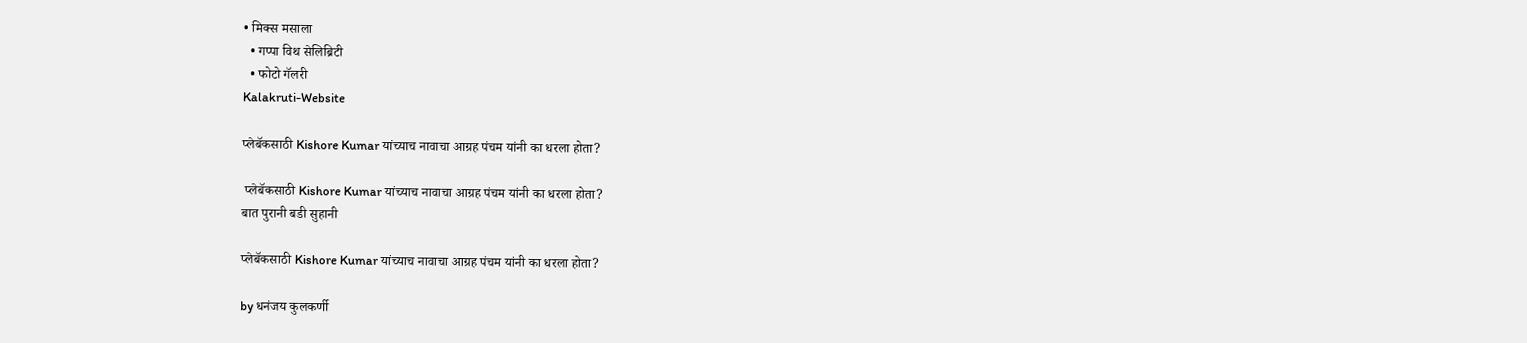• मिक्स मसाला
  • गप्पा विथ सेलिब्रिटी
  • फोटो गॅलरी
Kalakruti-Website

प्लेबॅकसाठी Kishore Kumar यांच्याच नावाचा आग्रह पंचम यांनी का धरला होता?

 प्लेबॅकसाठी Kishore Kumar यांच्याच नावाचा आग्रह पंचम यांनी का धरला होता?
बात पुरानी बडी सुहानी

प्लेबॅकसाठी Kishore Kumar यांच्याच नावाचा आग्रह पंचम यांनी का धरला होता?

by धनंजय कुलकर्णी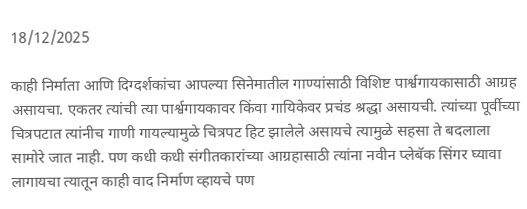18/12/2025

काही निर्माता आणि दिग्दर्शकांचा आपल्या सिनेमातील गाण्यांसाठी विशिष्ट पार्श्वगायकासाठी आग्रह असायचा. एकतर त्यांची त्या पार्श्वगायकावर किंवा गायिकेवर प्रचंड श्रद्धा असायची. त्यांच्या पूर्वीच्या चित्रपटात त्यांनीच गाणी गायल्यामुळे चित्रपट हिट झालेले असायचे त्यामुळे सहसा ते बदलाला सामोरे जात नाही. पण कधी कधी संगीतकारांच्या आग्रहासाठी त्यांना नवीन प्लेबॅक सिंगर घ्यावा लागायचा त्यातून काही वाद निर्माण व्हायचे पण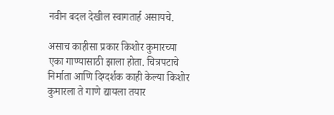नवीन बदल देखील स्वागतार्ह असायचे.

असाच काहीसा प्रकार किशोर कुमारच्या एका गाण्यासाठी झाला होता. चित्रपटाचे निर्माता आणि दिग्दर्शक काही केल्या किशोर कुमारला ते गाणे द्यायला तयार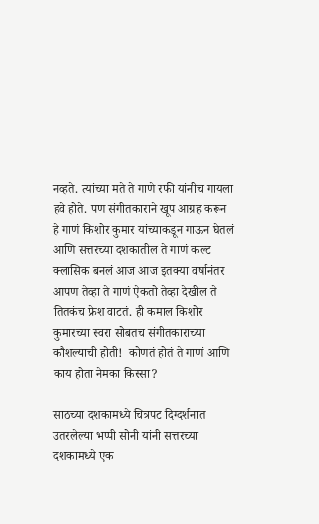नव्हते. त्यांच्या मते ते गाणे रफी यांनीच गायला हवे होते. पण संगीतकाराने खूप आग्रह करून हे गाणं किशोर कुमार यांच्याकडून गाऊन घेतलं आणि सत्तरच्या दशकातील ते गाणं कल्ट क्लासिक बनलं आज आज इतक्या वर्षानंतर आपण तेव्हा ते गाणं ऐकतो तेव्हा देखील ते तितकंच फ्रेश वाटतं. ही कमाल किशोर कुमारच्या स्वरा सोबतच संगीतकाराच्या कौशल्याची होती!  कोणतं होतं ते गाणं आणि काय होता नेमका किस्सा?

साठच्या दशकामध्ये चित्रपट दिग्दर्शनात उतरलेल्या भप्पी सोनी यांनी सत्तरच्या दशकामध्ये एक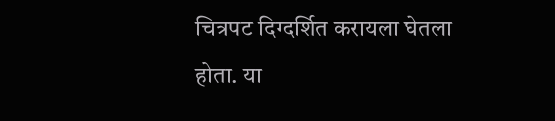चित्रपट दिग्दर्शित करायला घेतला होता. या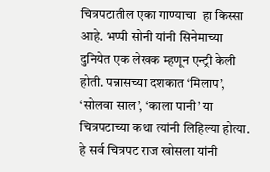चित्रपटातील एका गाण्याचा  हा किस्सा आहे. भप्पी सोनी यांनी सिनेमाच्या दुनियेत एक लेखक म्हणून एन्ट्री केली होती. पन्नासच्या दशकात ‘मिलाप’, ‘सोलवा साल’, ‘काला पानी’ या चित्रपटाच्या कथा त्यांनी लिहिल्या होत्या. हे सर्व चित्रपट राज खोसला यांनी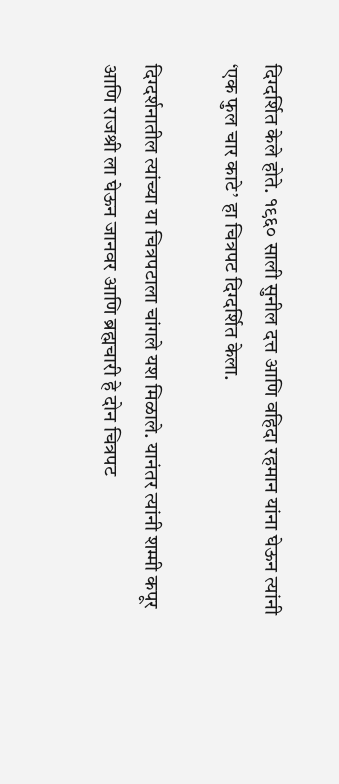दिग्दर्शित केले होते. १९६० साली सुनील दत्त आणि वहिदा रहमान यांना घेऊन त्यांनी ‘एक फुल चार काटे’ हा चित्रपट दिग्दर्शित केला.

दिग्दर्शनातील त्यांच्या या चित्रपटाला चांगले यश मिळाले. यानंतर त्यांनी शम्मी कपूर आणि राजश्री ला घेऊन जानवर आणि ब्रह्मचारी हे दोन चित्रपट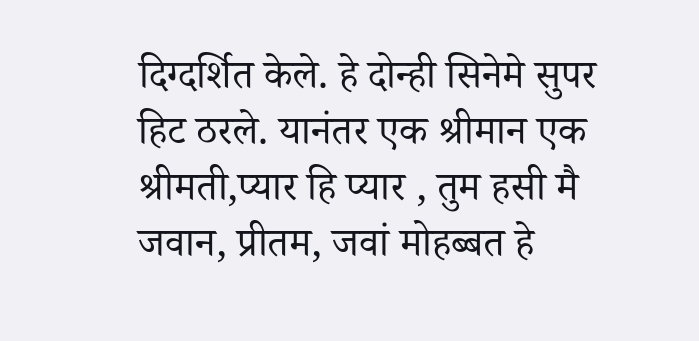दिग्दर्शित केले. हे दोन्ही सिनेमे सुपर हिट ठरले. यानंतर एक श्रीमान एक श्रीमती,प्यार हि प्यार , तुम हसी मै जवान, प्रीतम, जवां मोहब्बत हे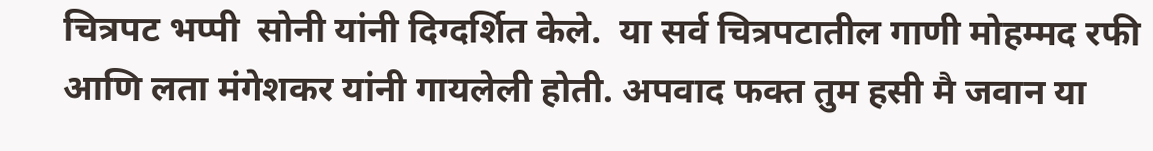चित्रपट भप्पी  सोनी यांनी दिग्दर्शित केले.  या सर्व चित्रपटातील गाणी मोहम्मद रफी आणि लता मंगेशकर यांनी गायलेली होती. अपवाद फक्त तुम हसी मै जवान या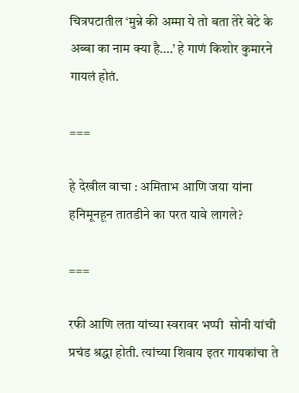चित्रपटातील ‘मुन्ने की अम्मा ये तो बता तेरे बेटे के अब्बा का नाम क्या है….’ हे गाणं किशोर कुमारने गायलं होतं.

===

हे देखील वाचा : अमिताभ आणि जया यांना हनिमूनहून तातडीने का परत यावे लागले?

===

रफी आणि लता यांच्या स्वरावर भप्पी  सोनी यांची प्रचंड श्रद्धा होती. त्यांच्या शिवाय इतर गायकांचा ते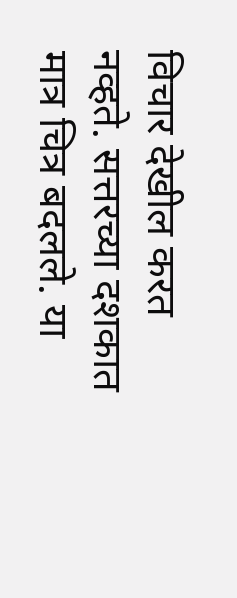विचार देखील करत नव्हते. सत्तरच्या दशकात मात्र चित्र बदलले. या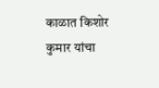काळात किशोर कुमार यांचा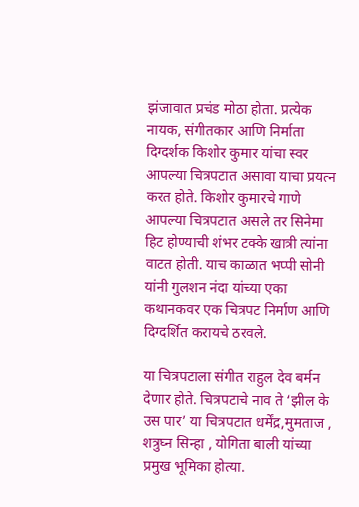झंजावात प्रचंड मोठा होता. प्रत्येक नायक, संगीतकार आणि निर्माता दिग्दर्शक किशोर कुमार यांचा स्वर आपल्या चित्रपटात असावा याचा प्रयत्न करत होते. किशोर कुमारचे गाणे आपल्या चित्रपटात असले तर सिनेमा हिट होण्याची शंभर टक्के खात्री त्यांना वाटत होती. याच काळात भप्पी सोनी यांनी गुलशन नंदा यांच्या एका कथानकवर एक चित्रपट निर्माण आणि दिग्दर्शित करायचे ठरवले.

या चित्रपटाला संगीत राहुल देव बर्मन देणार होते. चित्रपटाचे नाव ते ‘झील के उस पार’ या चित्रपटात धर्मेंद्र,मुमताज , शत्रुघ्न सिन्हा , योगिता बाली यांच्या प्रमुख भूमिका होत्या.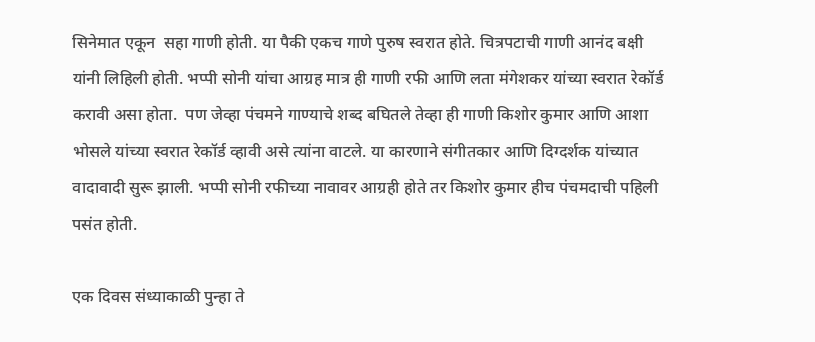सिनेमात एकून  सहा गाणी होती. या पैकी एकच गाणे पुरुष स्वरात होते. चित्रपटाची गाणी आनंद बक्षी यांनी लिहिली होती. भप्पी सोनी यांचा आग्रह मात्र ही गाणी रफी आणि लता मंगेशकर यांच्या स्वरात रेकॉर्ड करावी असा होता.  पण जेव्हा पंचमने गाण्याचे शब्द बघितले तेव्हा ही गाणी किशोर कुमार आणि आशा भोसले यांच्या स्वरात रेकॉर्ड व्हावी असे त्यांना वाटले. या कारणाने संगीतकार आणि दिग्दर्शक यांच्यात वादावादी सुरू झाली. भप्पी सोनी रफीच्या नावावर आग्रही होते तर किशोर कुमार हीच पंचमदाची पहिली पसंत होती.

एक दिवस संध्याकाळी पुन्हा ते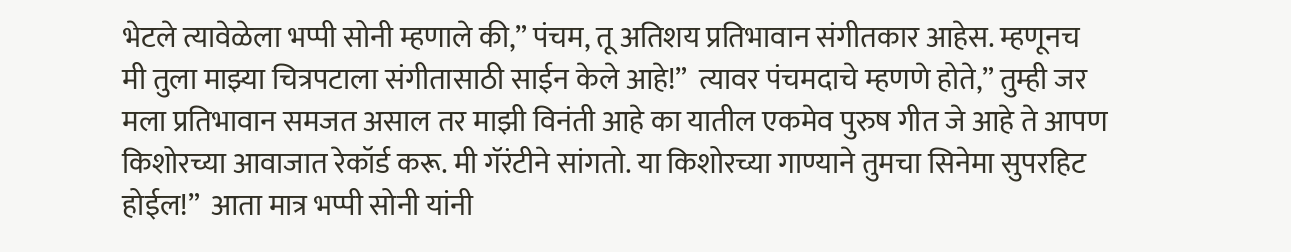भेटले त्यावेळेला भप्पी सोनी म्हणाले की,” पंचम, तू अतिशय प्रतिभावान संगीतकार आहेस. म्हणूनच मी तुला माझ्या चित्रपटाला संगीतासाठी साईन केले आहे!”  त्यावर पंचमदाचे म्हणणे होते,” तुम्ही जर मला प्रतिभावान समजत असाल तर माझी विनंती आहे का यातील एकमेव पुरुष गीत जे आहे ते आपण किशोरच्या आवाजात रेकॉर्ड करू. मी गॅरंटीने सांगतो. या किशोरच्या गाण्याने तुमचा सिनेमा सुपरहिट होईल!”  आता मात्र भप्पी सोनी यांनी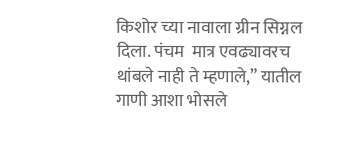किशोर च्या नावाला ग्रीन सिग्नल दिला. पंचम  मात्र एवढ्यावरच थांबले नाही ते म्हणाले,” यातील गाणी आशा भोसले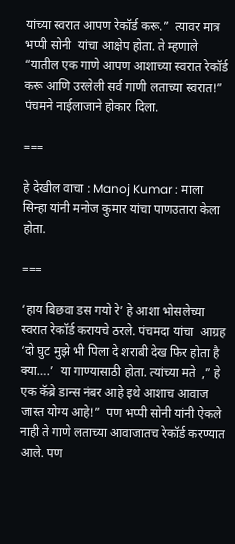यांच्या स्वरात आपण रेकॉर्ड करू.”  त्यावर मात्र भप्पी सोनी  यांचा आक्षेप होता. ते म्हणाले “यातील एक गाणे आपण आशाच्या स्वरात रेकॉर्ड करू आणि उरलेली सर्व गाणी लताच्या स्वरात!” पंचमने नाईलाजाने होकार दिला.

===

हे देखील वाचा : Manoj Kumar : माला सिन्हा यांनी मनोज कुमार यांचा पाणउतारा केला होता.

===

‘हाय बिछवा डस गयो रे’ हे आशा भोसलेच्या स्वरात रेकॉर्ड करायचे ठरले. पंचमदा यांचा  आग्रह ‘दो घुट मुझे भी पिला दे शराबी देख फिर होता है क्या….’  या गाण्यासाठी होता. त्यांच्या मते  ,” हे एक कॅब्रे डान्स नंबर आहे इथे आशाच आवाज जास्त योग्य आहे!”  पण भप्पी सोनी यांनी ऐकले नाही ते गाणे लताच्या आवाजातच रेकॉर्ड करण्यात आले. पण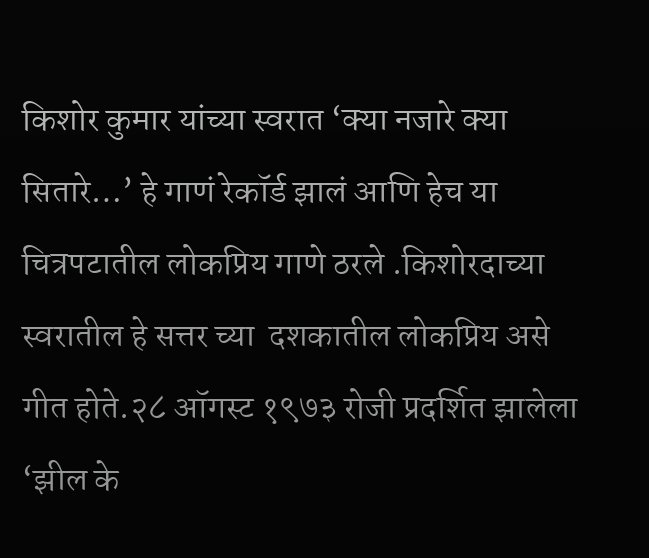किशोर कुमार यांच्या स्वरात ‘क्या नजारे क्या सितारे…’ हे गाणं रेकॉर्ड झालं आणि हेच या चित्रपटातील लोकप्रिय गाणे ठरले .किशोरदाच्या स्वरातील हे सत्तर च्या  दशकातील लोकप्रिय असे गीत होते.२८ ऑगस्ट १९७३ रोजी प्रदर्शित झालेला ‘झील के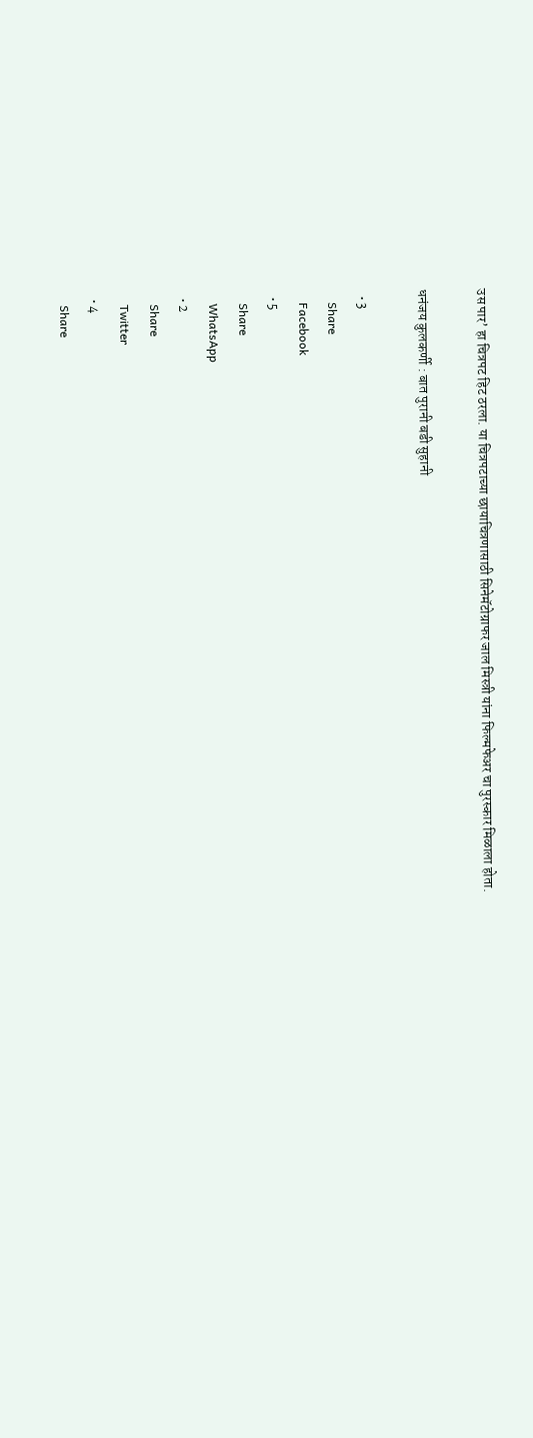उस पार’ हा चित्रपट हिट ठरला. या चित्रपटाच्या छायाचित्रणासाठी सिनेमॅटोग्राफर जाल मिस्त्री यांना फिल्मफेअर चा पुरस्कार मिळाला होता.

धनंजय कुलकर्णी : बात पुरानी बडी सुहानी

  • 3
    Share
    Facebook
  • 5
    Share
    WhatsApp
  • 2
    Share
    Twitter
  • 4
    Share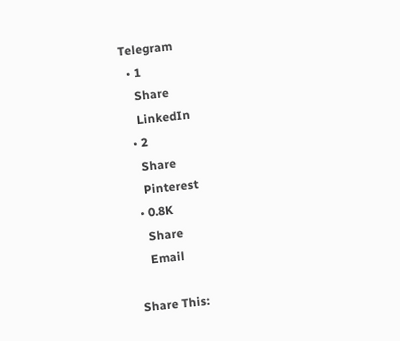Telegram
  • 1
    Share
    LinkedIn
  • 2
    Share
    Pinterest
  • 0.8K
    Share
    Email

Share This: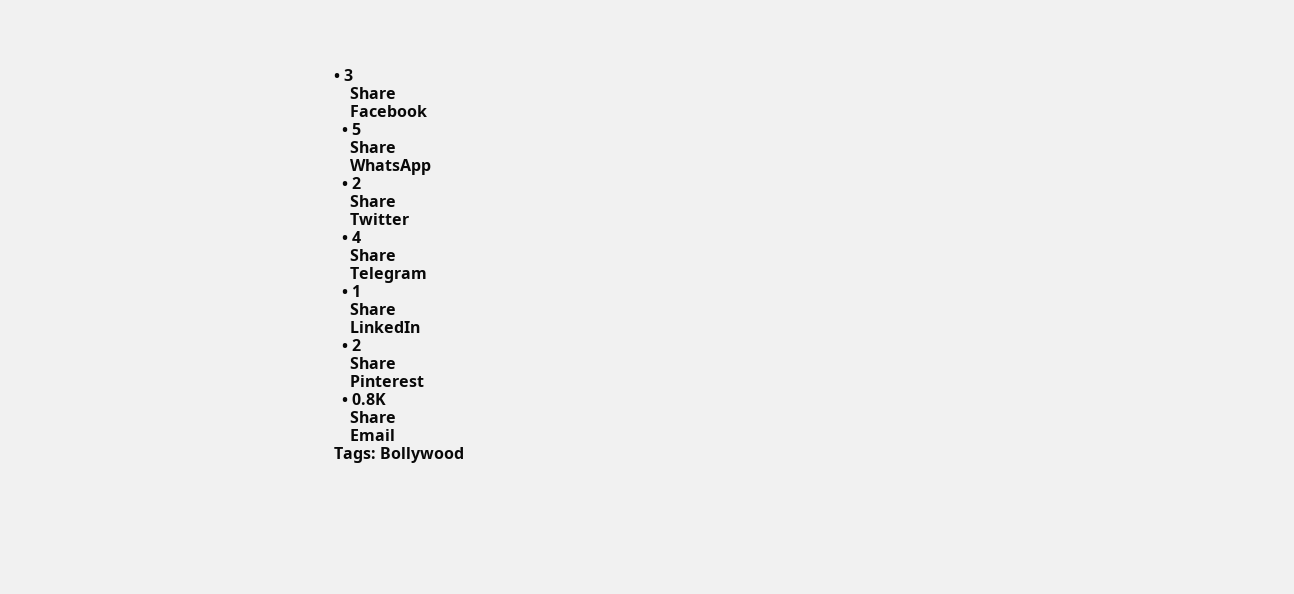• 3
    Share
    Facebook
  • 5
    Share
    WhatsApp
  • 2
    Share
    Twitter
  • 4
    Share
    Telegram
  • 1
    Share
    LinkedIn
  • 2
    Share
    Pinterest
  • 0.8K
    Share
    Email
Tags: Bollywood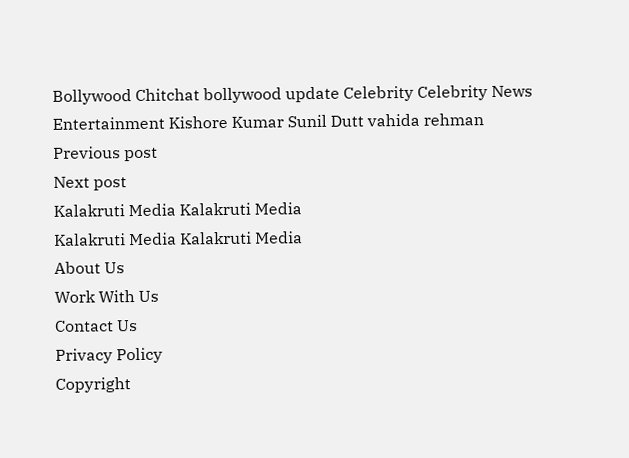Bollywood Chitchat bollywood update Celebrity Celebrity News Entertainment Kishore Kumar Sunil Dutt vahida rehman
Previous post
Next post
Kalakruti Media Kalakruti Media
Kalakruti Media Kalakruti Media
About Us
Work With Us
Contact Us
Privacy Policy
Copyright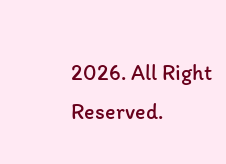2026. All Right Reserved.